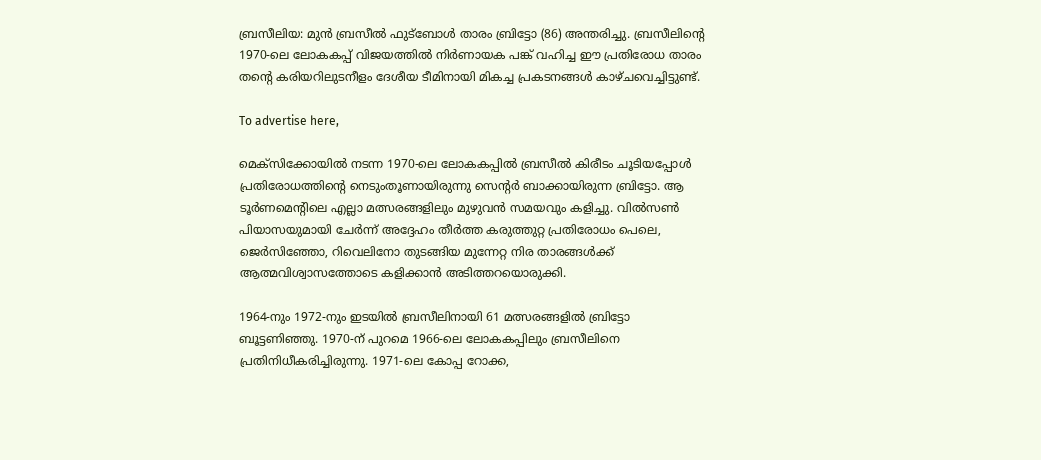ബ്രസീലിയ: മുൻ ബ്രസീൽ ഫുട്‌ബോൾ താരം ബ്രിട്ടോ (86) അന്തരിച്ചു. ബ്രസീലിന്റെ 1970-ലെ ലോകകപ്പ് വിജയത്തിൽ നിർണായക പങ്ക് വഹിച്ച ഈ പ്രതിരോധ താരം തന്റെ കരിയറിലുടനീളം ദേശീയ ടീമിനായി മികച്ച പ്രകടനങ്ങൾ കാഴ്ചവെച്ചിട്ടുണ്ട്.

To advertise here,

മെക്‌സിക്കോയിൽ നടന്ന 1970-ലെ ലോകകപ്പിൽ ബ്രസീൽ കിരീടം ചൂടിയപ്പോൾ പ്രതിരോധത്തിന്റെ നെടുംതൂണായിരുന്നു സെന്റർ ബാക്കായിരുന്ന ബ്രിട്ടോ. ആ ടൂർണമെന്റിലെ എല്ലാ മത്സരങ്ങളിലും മുഴുവൻ സമയവും കളിച്ചു. വിൽസൺ പിയാസയുമായി ചേർന്ന് അദ്ദേഹം തീർത്ത കരുത്തുറ്റ പ്രതിരോധം പെലെ, ജെർസിഞ്ഞോ, റിവെലിനോ തുടങ്ങിയ മുന്നേറ്റ നിര താരങ്ങൾക്ക് ആത്മവിശ്വാസത്തോടെ കളിക്കാൻ അടിത്തറയൊരുക്കി.

1964-നും 1972-നും ഇടയിൽ ബ്രസീലിനായി 61 മത്സരങ്ങളിൽ ബ്രിട്ടോ ബൂട്ടണിഞ്ഞു. 1970-ന് പുറമെ 1966-ലെ ലോകകപ്പിലും ബ്രസീലിനെ പ്രതിനിധീകരിച്ചിരുന്നു. 1971-ലെ കോപ്പ റോക്ക,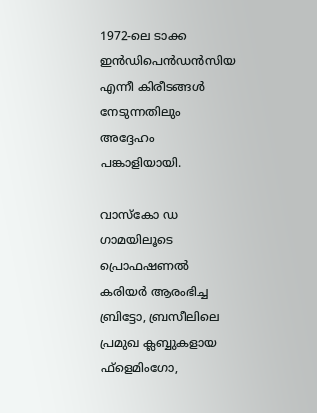1972-ലെ ടാക്ക ഇൻഡിപെൻഡൻസിയ എന്നീ കിരീടങ്ങൾ നേടുന്നതിലും അദ്ദേഹം പങ്കാളിയായി.

വാസ്‌കോ ഡ ഗാമയിലൂടെ പ്രൊഫഷണൽ കരിയർ ആരംഭിച്ച ബ്രിട്ടോ, ബ്രസീലിലെ പ്രമുഖ ക്ലബ്ബുകളായ ഫ്‌ളെമിംഗോ,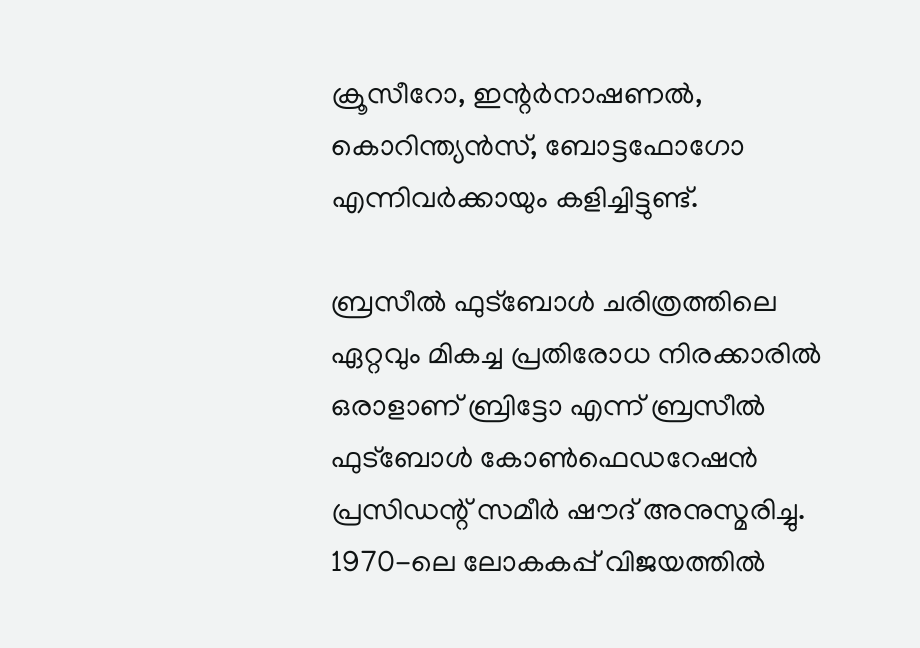ക്രൂസീറോ, ഇന്റർനാഷണൽ, കൊറിന്ത്യൻസ്, ബോട്ടഫോഗോ എന്നിവർക്കായും കളിച്ചിട്ടുണ്ട്.

ബ്രസീൽ ഫുട്‌ബോൾ ചരിത്രത്തിലെ ഏറ്റവും മികച്ച പ്രതിരോധ നിരക്കാരിൽ ഒരാളാണ് ബ്രിട്ടോ എന്ന് ബ്രസീൽ ഫുട്‌ബോൾ കോൺഫെഡറേഷൻ പ്രസിഡന്റ് സമീർ ഷൗദ് അനുസ്മരിച്ചു. 1970-ലെ ലോകകപ്പ് വിജയത്തിൽ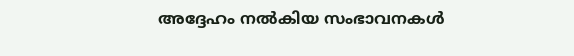അദ്ദേഹം നൽകിയ സംഭാവനകൾ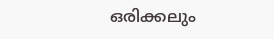ഒരിക്കലും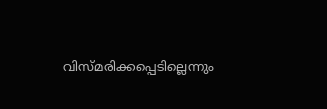വിസ്മരിക്കപ്പെടില്ലെന്നും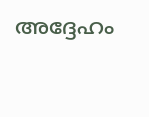അദ്ദേഹം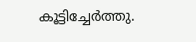കൂട്ടിച്ചേർത്തു.